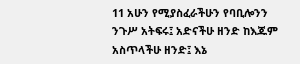11 አሁን የሚያስፈራችሁን የባቢሎንን ንጉሥ አትፍሩ፤ አድናችሁ ዘንድ ከእጁም አስጥላችሁ ዘንድ፤ እኔ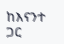ከእናንተ ጋር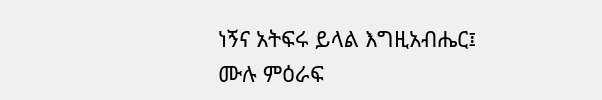ነኝና አትፍሩ ይላል እግዚአብሔር፤
ሙሉ ምዕራፍ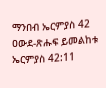ማንበብ ኤርምያስ 42
ዐውደ-ጽሑፍ ይመልከቱ ኤርምያስ 42:11